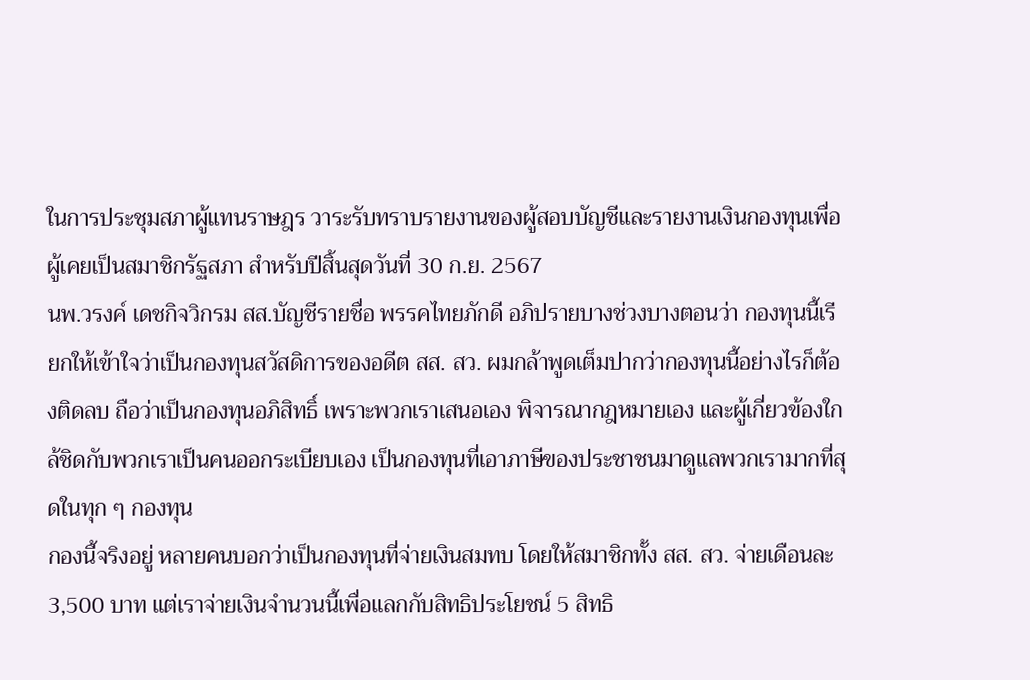ในการประชุมสภาผู้แทนราษฎร วาระรับทราบรายงานของผู้สอบบัญชีและรายงานเงินกองทุนเพื่อผู้เคยเป็นสมาชิกรัฐสภา สำหรับปีสิ้นสุดวันที่ 30 ก.ย. 2567
นพ.วรงค์ เดชกิจวิกรม สส.บัญชีรายชื่อ พรรคไทยภักดี อภิปรายบางช่วงบางตอนว่า กองทุนนี้เรียกให้เข้าใจว่าเป็นกองทุนสวัสดิการของอดีต สส. สว. ผมกล้าพูดเต็มปากว่ากองทุนนี้อย่างไรก็ต้องติดลบ ถือว่าเป็นกองทุนอภิสิทธิ์ เพราะพวกเราเสนอเอง พิจารณากฎหมายเอง และผู้เกี่ยวข้องใกล้ชิดกับพวกเราเป็นคนออกระเบียบเอง เป็นกองทุนที่เอาภาษีของประชาชนมาดูแลพวกเรามากที่สุดในทุก ๆ กองทุน
กองนี้จริงอยู่ หลายคนบอกว่าเป็นกองทุนที่จ่ายเงินสมทบ โดยให้สมาชิกทั้ง สส. สว. จ่ายเดือนละ 3,500 บาท แต่เราจ่ายเงินจำนวนนี้เพื่อแลกกับสิทธิประโยชน์ 5 สิทธิ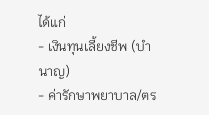ได้แก่
- เงินทุนเลี้ยงชีพ (บำนาญ)
- ค่ารักษาพยาบาล/ตร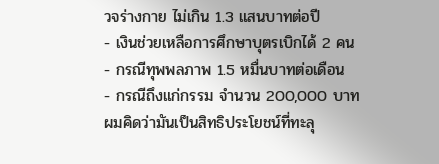วจร่างกาย ไม่เกิน 1.3 แสนบาทต่อปี
- เงินช่วยเหลือการศึกษาบุตรเบิกได้ 2 คน
- กรณีทุพพลภาพ 1.5 หมื่นบาทต่อเดือน
- กรณีถึงแก่กรรม จำนวน 200,000 บาท
ผมคิดว่ามันเป็นสิทธิประโยชน์ที่ทะลุ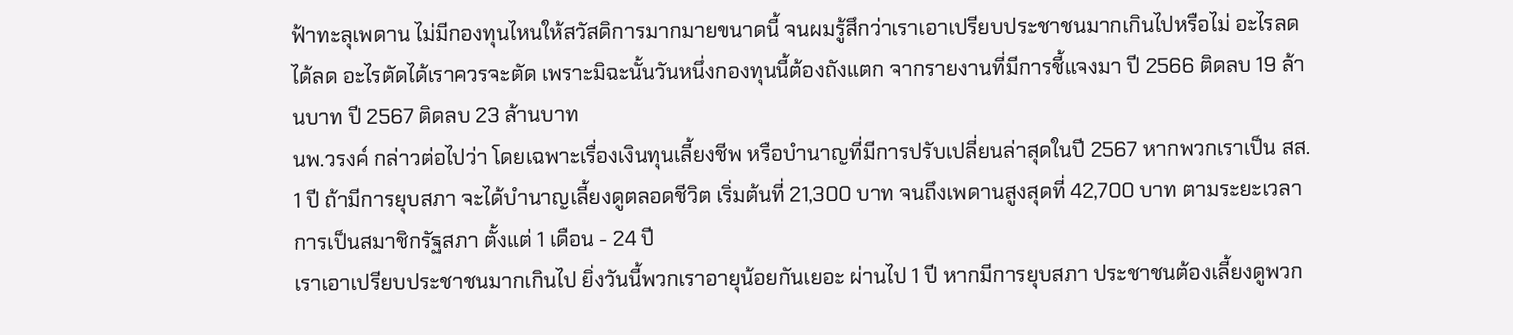ฟ้าทะลุเพดาน ไม่มีกองทุนไหนให้สวัสดิการมากมายขนาดนี้ จนผมรู้สึกว่าเราเอาเปรียบประชาชนมากเกินไปหรือไม่ อะไรลดได้ลด อะไรตัดได้เราควรจะตัด เพราะมิฉะนั้นวันหนึ่งกองทุนนี้ต้องถังแตก จากรายงานที่มีการชี้แจงมา ปี 2566 ติดลบ 19 ล้านบาท ปี 2567 ติดลบ 23 ล้านบาท
นพ.วรงค์ กล่าวต่อไปว่า โดยเฉพาะเรื่องเงินทุนเลี้ยงชีพ หรือบำนาญที่มีการปรับเปลี่ยนล่าสุดในปี 2567 หากพวกเราเป็น สส. 1 ปี ถ้ามีการยุบสภา จะได้บำนาญเลี้ยงดูตลอดชีวิต เริ่มต้นที่ 21,300 บาท จนถึงเพดานสูงสุดที่ 42,700 บาท ตามระยะเวลาการเป็นสมาชิกรัฐสภา ตั้งแต่ 1 เดือน - 24 ปี
เราเอาเปรียบประชาชนมากเกินไป ยิ่งวันนี้พวกเราอายุน้อยกันเยอะ ผ่านไป 1 ปี หากมีการยุบสภา ประชาชนต้องเลี้ยงดูพวก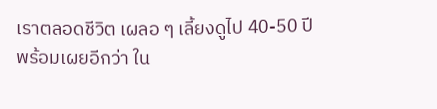เราตลอดชีวิต เผลอ ๆ เลี้ยงดูไป 40-50 ปี
พร้อมเผยอีกว่า ใน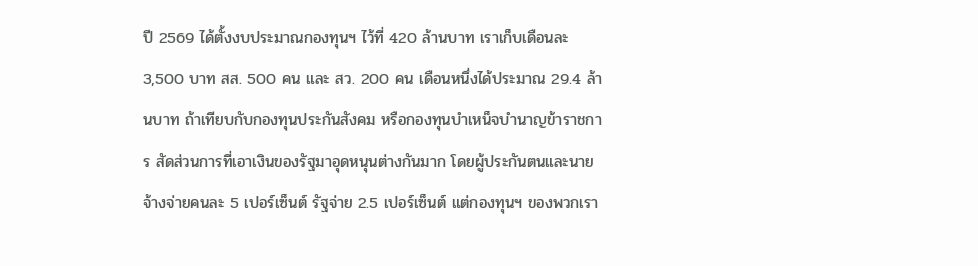ปี 2569 ได้ตั้งงบประมาณกองทุนฯ ไว้ที่ 420 ล้านบาท เราเก็บเดือนละ 3,500 บาท สส. 500 คน และ สว. 200 คน เดือนหนึ่งได้ประมาณ 29.4 ล้านบาท ถ้าเทียบกับกองทุนประกันสังคม หรือกองทุนบำเหน็จบำนาญข้าราชการ สัดส่วนการที่เอาเงินของรัฐมาอุดหนุนต่างกันมาก โดยผู้ประกันตนและนายจ้างจ่ายคนละ 5 เปอร์เซ็นต์ รัฐจ่าย 2.5 เปอร์เซ็นต์ แต่กองทุนฯ ของพวกเรา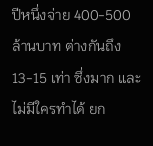ปีหนึ่งจ่าย 400-500 ล้านบาท ต่างกันถึง 13-15 เท่า ซึ่งมาก และไม่มีใครทำได้ ยก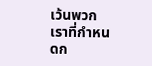เว้นพวกเราที่กำหนดก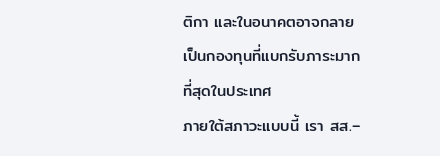ติกา และในอนาคตอาจกลายเป็นกองทุนที่แบกรับภาระมากที่สุดในประเทศ
ภายใต้สภาวะแบบนี้ เรา สส.–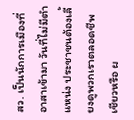สว. เป็นนักการเมืองที่อาสาเข้ามา วันที่ไม่มีตำแหน่ง ประชาชนต้องเลี้ยงดูพวกเราตลอดชีพเชียวหรือ ผ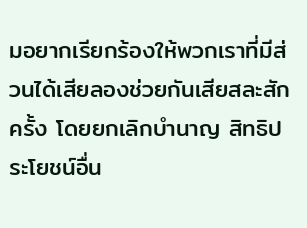มอยากเรียกร้องให้พวกเราที่มีส่วนได้เสียลองช่วยกันเสียสละสักครั้ง โดยยกเลิกบำนาญ สิทธิประโยชน์อื่น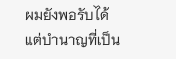ผมยังพอรับได้ แต่บำนาญที่เป็น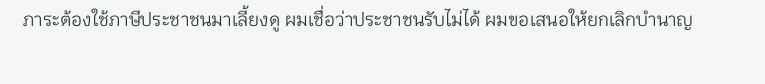ภาระต้องใช้ภาษีประชาชนมาเลี้ยงดู ผมเชื่อว่าประชาชนรับไม่ได้ ผมขอเสนอให้ยกเลิกบำนาญ